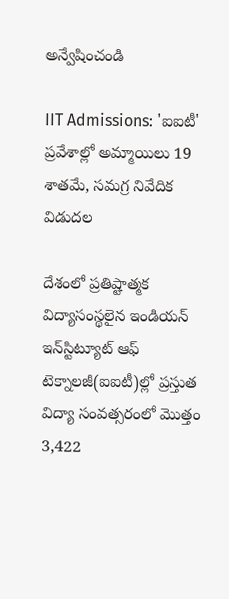అన్వేషించండి

IIT Admissions: 'ఐఐటీ' ప్రవేశాల్లో అమ్మాయిలు 19 శాతమే, సమగ్ర నివేదిక విడుదల

దేశంలో ప్రతిష్టాత్మక విద్యాసంస్థలైన ఇండియన్ ఇన్‌‌స్టిట్యూట్ ఆఫ్ టెక్నాలజీ(ఐఐటీ)ల్లో ప్రస్తుత విద్యా సంవత్సరంలో మొత్తం 3,422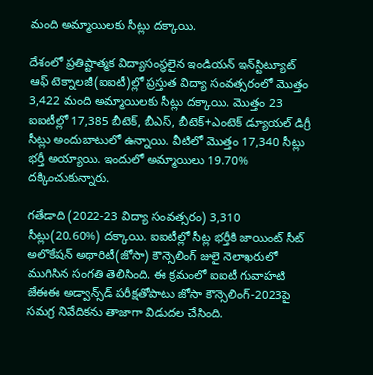మంది అమ్మాయిలకు సీట్లు దక్కాయి.

దేశంలో ప్రతిష్టాత్మక విద్యాసంస్థలైన ఇండియన్ ఇన్‌‌స్టిట్యూట్ ఆఫ్ టెక్నాలజీ(ఐఐటీ)ల్లో ప్రస్తుత విద్యా సంవత్సరంలో మొత్తం 3,422 మంది అమ్మాయిలకు సీట్లు దక్కాయి. మొత్తం 23 ఐఐటీల్లో 17,385 బీటెక్, బీఎస్, బీటెక్+ఎంటెక్ డ్యూయల్ డిగ్రీ సీట్లు అందుబాటులో ఉన్నాయి. వీటిలో మొత్తం 17,340 సీట్లు భర్తీ అయ్యాయి. ఇందులో అమ్మాయిలు 19.70% దక్కించుకున్నారు.

గతేడాది (2022-23 విద్యా సంవత్సరం) 3,310 సీట్లు(20.60%) దక్కాయి. ఐఐటీల్లో సీట్ల భర్తీకి జాయింట్ సీట్ అలొకేషన్ అథారిటీ(జోసా) కౌన్సెలింగ్ జులై నెలాఖరులో ముగిసిన సంగతి తెలిసింది. ఈ క్రమంలో ఐఐటీ గువాహటి జేఈఈ అడ్వాన్స్‌డ్ పరీక్షతోపాటు జోసా కౌన్సెలింగ్-2023పై సమగ్ర నివేదికను తాజాగా విడుదల చేసింది.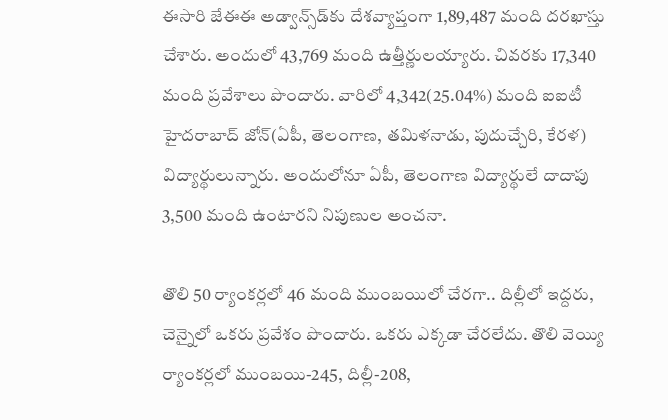ఈసారి జేఈఈ అడ్వాన్స్‌డ్‌కు దేశవ్యాప్తంగా 1,89,487 మంది దరఖాస్తు చేశారు. అందులో 43,769 మంది ఉత్తీర్ణులయ్యారు. చివరకు 17,340 మంది ప్రవేశాలు పొందారు. వారిలో 4,342(25.04%) మంది ఐఐటీ హైదరాబాద్ జోన్(ఏపీ, తెలంగాణ, తమిళనాడు, పుదుచ్చేరి, కేరళ) విద్యార్థులున్నారు. అందులోనూ ఏపీ, తెలంగాణ విద్యార్థులే దాదాపు 3,500 మంది ఉంటారని నిపుణుల అంచనా.

తొలి 50 ర్యాంకర్లలో 46 మంది ముంబయిలో చేరగా.. దిల్లీలో ఇద్దరు, చెన్నైలో ఒకరు ప్రవేశం పొందారు. ఒకరు ఎక్కడా చేరలేదు. తొలి వెయ్యి ర్యాంకర్లలో ముంబయి-245, దిల్లీ-208,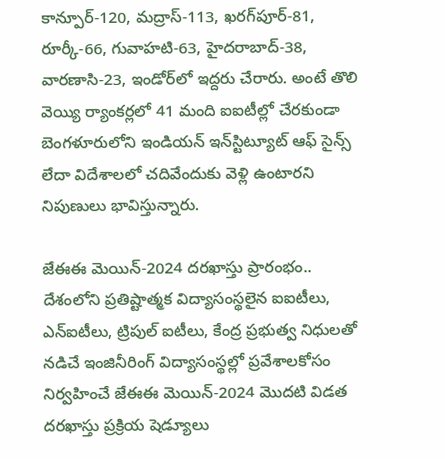కాన్పూర్-120, మద్రాస్-113, ఖరగ్‌పూర్-81, రూర్కీ-66, గువాహటి-63, హైదరాబాద్-38, వారణాసి-23, ఇండోర్‌లో ఇద్దరు చేరారు. అంటే తొలి వెయ్యి ర్యాంకర్లలో 41 మంది ఐఐటీల్లో చేరకుండా బెంగళూరులోని ఇండియన్ ఇన్‌స్టిట్యూట్ ఆఫ్ సైన్స్ లేదా విదేశాలలో చదివేందుకు వెళ్లి ఉంటారని నిపుణులు భావిస్తున్నారు.

జేఈఈ మెయిన్‌-2024 దరఖాస్తు ప్రారంభం..
దేశంలోని ప్రతిష్టాత్మక విద్యాసంస్థలైన ఐఐటీలు, ఎన్‌ఐటీలు, ట్రిపుల్‌ ఐటీలు, కేంద్ర ప్రభుత్వ నిధులతో నడిచే ఇంజినీరింగ్‌ విద్యాసంస్థల్లో ప్రవేశాలకోసం నిర్వహించే జేఈఈ మెయిన్-2024 మొదటి విడత దరఖాస్తు ప్రక్రియ షెడ్యూలు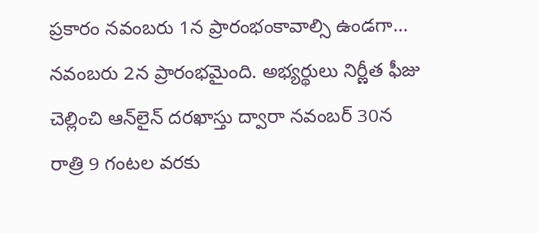ప్రకారం నవంబరు 1న ప్రారంభంకావాల్సి ఉండగా... నవంబరు 2న ప్రారంభమైంది. అభ్యర్థులు నిర్ణీత ఫీజు చెల్లించి ఆన్‌లైన్‌ దరఖాస్తు ద్వారా నవంబర్‌ 30న రాత్రి 9 గంటల వరకు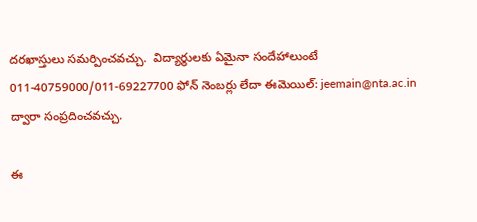దరఖాస్తులు సమర్పించవచ్చు.  విద్యార్థులకు ఏమైనా సందేహాలుంటే 011-40759000/011-69227700 ఫోన్ నెంబర్లు లేదా ఈమెయిల్: jeemain@nta.ac.in ద్వారా సంప్రదించవచ్చు.

ఈ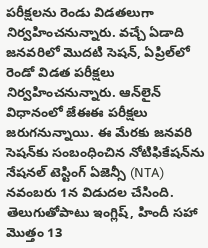పరీక్షలను రెండు విడతలుగా నిర్వహించనున్నారు. వచ్చే ఏడాది జనవరిలో మొదటి సెషన్‌, ఏప్రిల్‌లో రెండో విడత పరీక్షలు నిర్వహించనున్నారు. ఆన్‌లైన్‌ విధానంలో జేఈఈ పరీక్షలు జరుగనున్నాయి. ఈ మేరకు జనవరి సెషన్‌కు సంబంధించిన నోటిఫికేషన్‌ను నేషనల్‌ టెస్టింగ్‌ ఏజెన్సీ (NTA) నవంబరు 1న విడుదల చేసింది. తెలుగుతోపాటు ఇంగ్లిష్‌, హిందీ సహా మొత్తం 13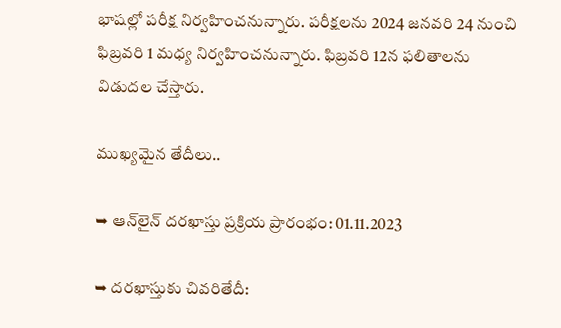భాషల్లో పరీక్ష నిర్వహించనున్నారు. పరీక్షలను 2024 జనవరి 24 నుంచి ఫిబ్రవరి 1 మధ్య నిర్వహించనున్నారు. ఫిబ్రవరి 12న ఫలితాలను విడుదల చేస్తారు.

ముఖ్యమైన తేదీలు..

➥ ఆన్‌లైన్‌ దరఖాస్తు ప్రక్రియ ప్రారంభం: 01.11.2023

➥ దరఖాస్తుకు చివరితేదీ: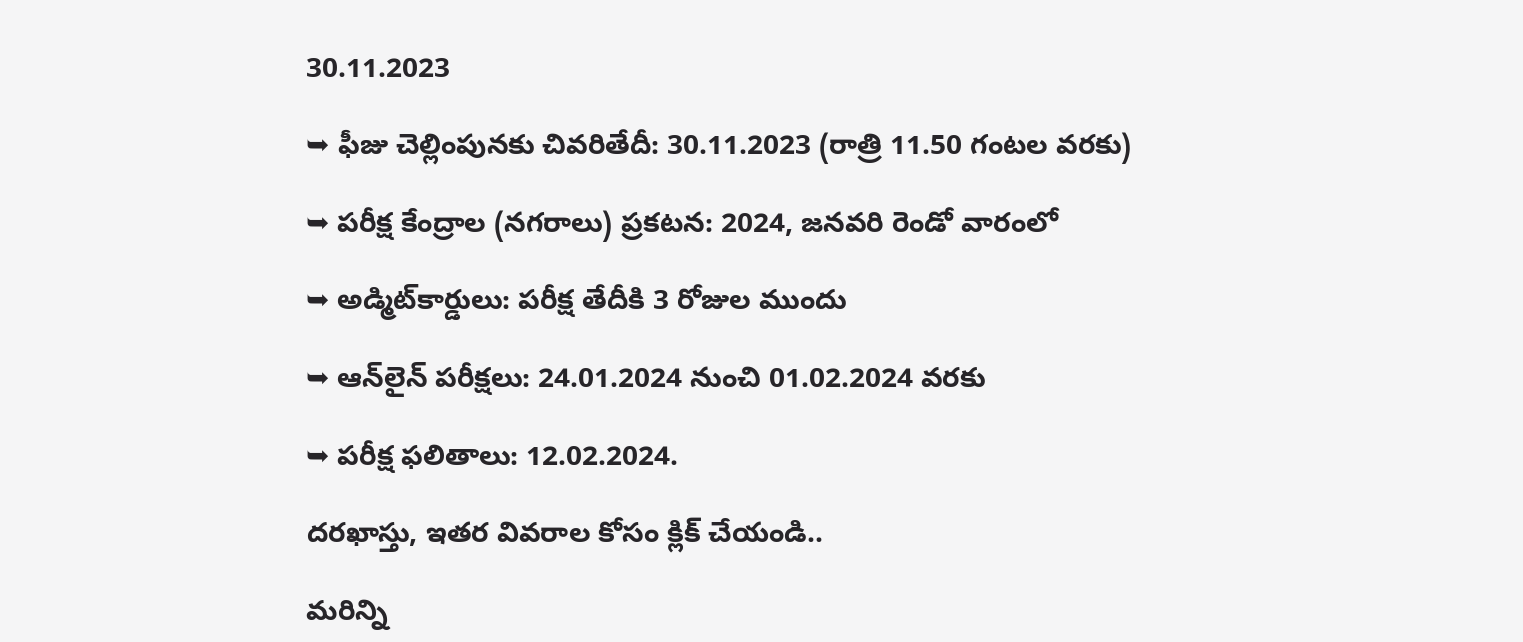30.11.2023

➥ ఫీజు చెల్లింపునకు చివరితేదీ: 30.11.2023 (రాత్రి 11.50 గంటల వరకు)

➥ పరీక్ష కేంద్రాల (నగరాలు) ప్రకటన: 2024, జనవరి రెండో వారంలో

➥ అడ్మిట్‌కార్డులు: పరీక్ష తేదీకి 3 రోజుల ముందు

➥ ఆన్‌లైన్‌ పరీక్షలు: 24.01.2024 నుంచి 01.02.2024 వరకు

➥ పరీక్ష ఫలితాలు: 12.02.2024.

దరఖాస్తు, ఇతర వివరాల కోసం క్లిక్ చేయండి..

మరిన్ని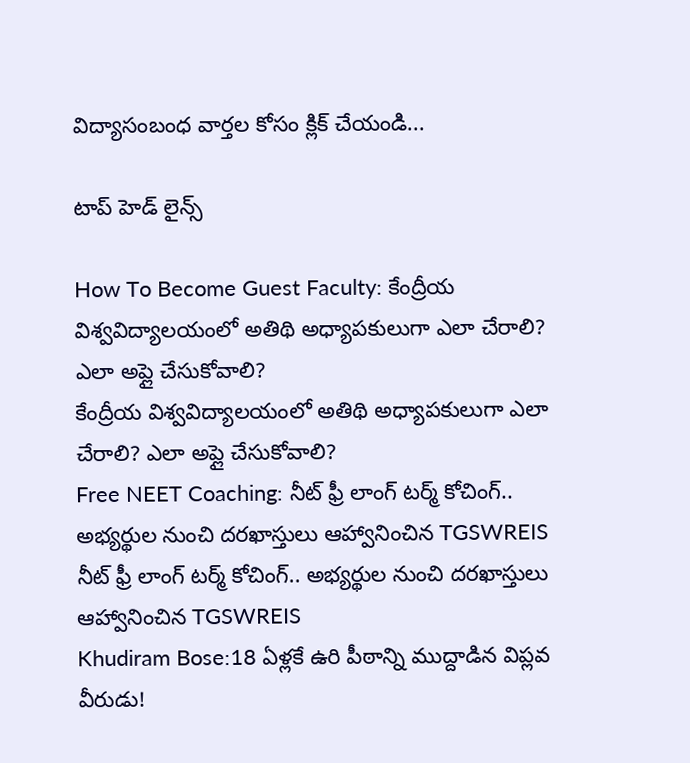విద్యాసంబంధ వార్తల కోసం క్లిక్ చేయండి...

టాప్ హెడ్ లైన్స్

How To Become Guest Faculty: కేంద్రీయ విశ్వవిద్యాలయంలో అతిథి అధ్యాపకులుగా ఎలా చేరాలి? ఎలా అప్లై చేసుకోవాలి?
కేంద్రీయ విశ్వవిద్యాలయంలో అతిథి అధ్యాపకులుగా ఎలా చేరాలి? ఎలా అప్లై చేసుకోవాలి?
Free NEET Coaching: నీట్ ఫ్రీ లాంగ్ టర్మ్ కోచింగ్.. అభ్యర్థుల నుంచి దరఖాస్తులు ఆహ్వానించిన TGSWREIS
నీట్ ఫ్రీ లాంగ్ టర్మ్ కోచింగ్.. అభ్యర్థుల నుంచి దరఖాస్తులు ఆహ్వానించిన TGSWREIS
Khudiram Bose:18 ఏళ్లకే ఉరి పీఠాన్ని ముద్దాడిన విప్లవ వీరుడు!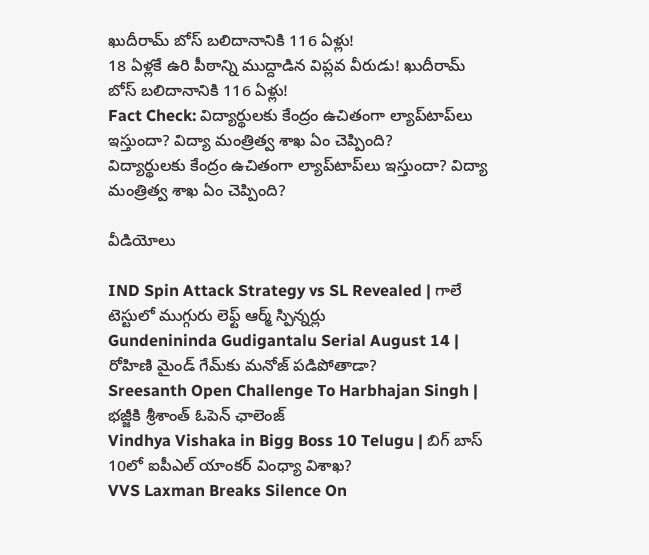ఖుదీరామ్‌ బోస్‌ బలిదానానికి 116 ఏళ్లు!
18 ఏళ్లకే ఉరి పీఠాన్ని ముద్దాడిన విప్లవ వీరుడు! ఖుదీరామ్‌ బోస్‌ బలిదానానికి 116 ఏళ్లు!
Fact Check: విద్యార్థులకు కేంద్రం ఉచితంగా ల్యాప్‌టాప్‌లు ఇస్తుందా? విద్యా మంత్రిత్వ శాఖ ఏం చెప్పింది?
విద్యార్థులకు కేంద్రం ఉచితంగా ల్యాప్‌టాప్‌లు ఇస్తుందా? విద్యా మంత్రిత్వ శాఖ ఏం చెప్పింది?

వీడియోలు

IND Spin Attack Strategy vs SL Revealed | గాలే టెస్టులో ముగ్గురు లెఫ్ట్ ఆర్మ్ స్పిన్నర్లు
Gundenininda Gudigantalu Serial August 14 | రోహిణి మైండ్ గేమ్‌కు మనోజ్ పడిపోతాడా?
Sreesanth Open Challenge To Harbhajan Singh | భజ్జీకి శ్రీశాంత్ ఓపెన్ ఛాలెంజ్
Vindhya Vishaka in Bigg Boss 10 Telugu | బిగ్ బాస్ 10లో ఐపీఎల్ యాంకర్ వింధ్యా విశాఖ?
VVS Laxman Breaks Silence On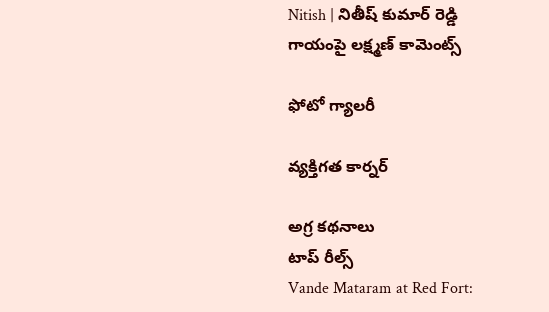Nitish | నితీష్ కుమార్ రెడ్డి గాయంపై లక్ష్మణ్ కామెంట్స్

ఫోటో గ్యాలరీ

వ్యక్తిగత కార్నర్

అగ్ర కథనాలు
టాప్ రీల్స్
Vande Mataram at Red Fort: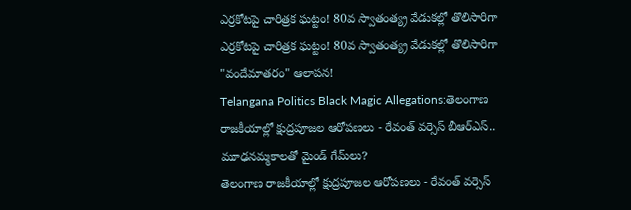ఎర్రకోటపై చారిత్రక ఘట్టం! 80వ స్వాతంత్య్ర వేడుకల్లో తొలిసారిగా
ఎర్రకోటపై చారిత్రక ఘట్టం! 80వ స్వాతంత్య్ర వేడుకల్లో తొలిసారిగా "వందేమాతరం" ఆలాపన!
Telangana Politics Black Magic Allegations:తెలంగాణ రాజకీయాల్లో క్షుద్రపూజల ఆరోపణలు - రేవంత్ వర్సెస్ బీఆర్ఎస్.. మూఢనమ్మకాలతో మైండ్ గేమ్‌లు?
తెలంగాణ రాజకీయాల్లో క్షుద్రపూజల ఆరోపణలు - రేవంత్ వర్సెస్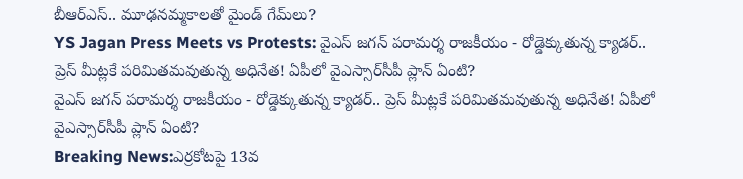బీఆర్ఎస్.. మూఢనమ్మకాలతో మైండ్ గేమ్‌లు?
YS Jagan Press Meets vs Protests: వైఎస్ జగన్ పరామర్శ రాజకీయం - రోడ్డెక్కుతున్న క్యాడర్.. ప్రెస్ మీట్లకే పరిమితమవుతున్న అధినేత! ఏపీలో వైఎస్సార్‌సీపీ ప్లాన్ ఏంటి?
వైఎస్ జగన్ పరామర్శ రాజకీయం - రోడ్డెక్కుతున్న క్యాడర్.. ప్రెస్ మీట్లకే పరిమితమవుతున్న అధినేత! ఏపీలో వైఎస్సార్‌సీపీ ప్లాన్ ఏంటి?
Breaking News:ఎర్రకోటపై 13వ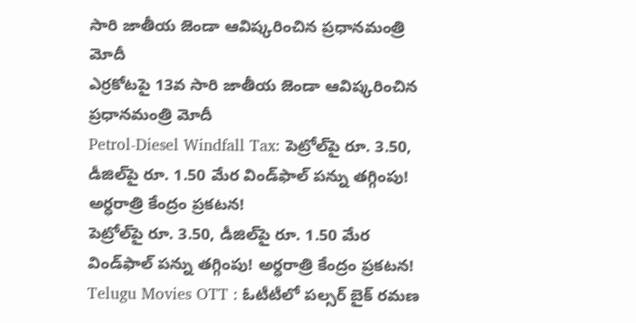సారి జాతీయ జెండా ఆవిష్కరించిన ప్రధానమంత్రి మోదీ
ఎర్రకోటపై 13వ సారి జాతీయ జెండా ఆవిష్కరించిన ప్రధానమంత్రి మోదీ
Petrol-Diesel Windfall Tax: పెట్రోల్‌పై రూ. 3.50, డీజిల్‌పై రూ. 1.50 మేర విండ్‌ఫాల్ పన్ను తగ్గింపు! అర్ధరాత్రి కేంద్రం ప్రకటన!
పెట్రోల్‌పై రూ. 3.50, డీజిల్‌పై రూ. 1.50 మేర విండ్‌ఫాల్ పన్ను తగ్గింపు! అర్ధరాత్రి కేంద్రం ప్రకటన!
Telugu Movies OTT : ఓటీటీలో పల్సర్ బైక్ రమణ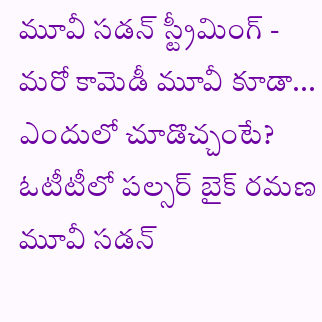మూవీ సడన్ స్ట్రీమింగ్ - మరో కామెడీ మూవీ కూడా... ఎందులో చూడొచ్చంటే?
ఓటీటీలో పల్సర్ బైక్ రమణ మూవీ సడన్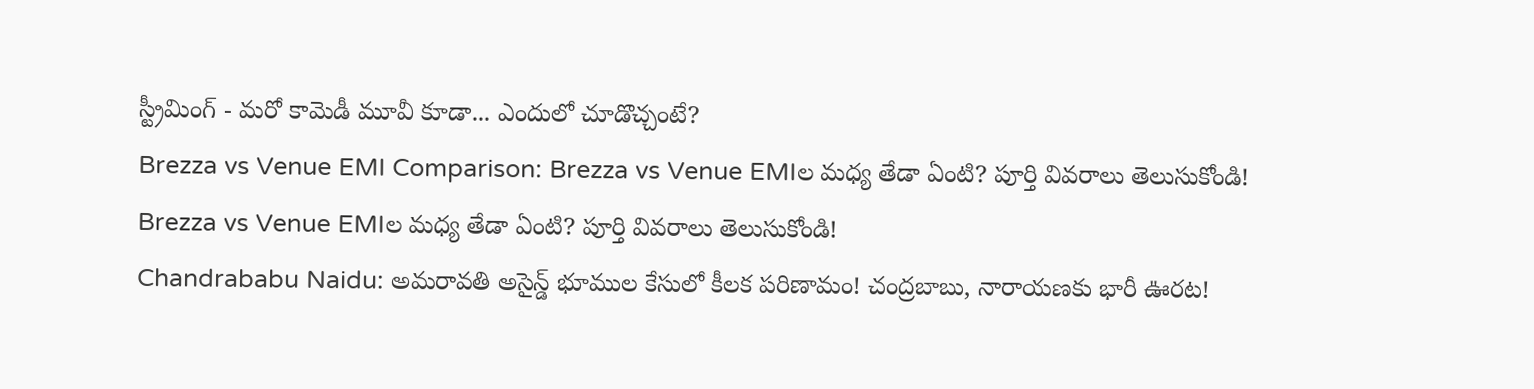స్ట్రీమింగ్ - మరో కామెడీ మూవీ కూడా... ఎందులో చూడొచ్చంటే?
Brezza vs Venue EMI Comparison: Brezza vs Venue EMIల మధ్య తేడా ఏంటి? పూర్తి వివరాలు తెలుసుకోండి!
Brezza vs Venue EMIల మధ్య తేడా ఏంటి? పూర్తి వివరాలు తెలుసుకోండి!
Chandrababu Naidu: అమరావతి అసైన్డ్‌ భూముల కేసులో కీలక పరిణామం! చంద్రబాబు, నారాయణకు భారీ ఊరట!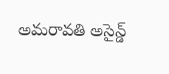అమరావతి అసైన్డ్‌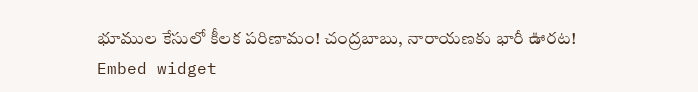భూముల కేసులో కీలక పరిణామం! చంద్రబాబు, నారాయణకు భారీ ఊరట!
Embed widget